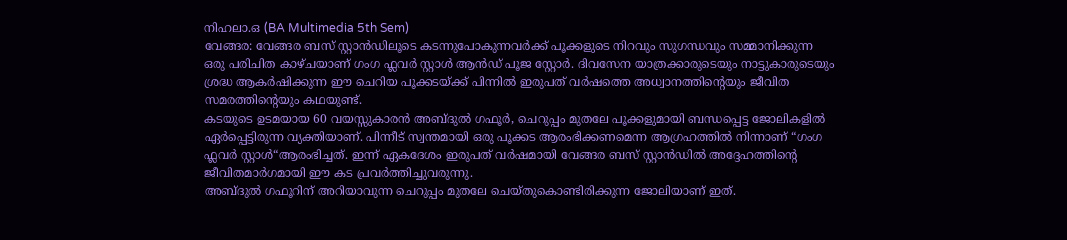നിഹലാ.ഒ (BA Multimedia 5th Sem)
വേങ്ങര: വേങ്ങര ബസ് സ്റ്റാൻഡിലൂടെ കടന്നുപോകുന്നവർക്ക് പൂക്കളുടെ നിറവും സുഗന്ധവും സമ്മാനിക്കുന്ന ഒരു പരിചിത കാഴ്ചയാണ് ഗംഗ ഫ്ലവർ സ്റ്റാൾ ആൻഡ് പൂജ സ്റ്റോർ. ദിവസേന യാത്രക്കാരുടെയും നാട്ടുകാരുടെയും ശ്രദ്ധ ആകർഷിക്കുന്ന ഈ ചെറിയ പൂക്കടയ്ക്ക് പിന്നിൽ ഇരുപത് വർഷത്തെ അധ്വാനത്തിന്റെയും ജീവിത സമരത്തിന്റെയും കഥയുണ്ട്.
കടയുടെ ഉടമയായ 60 വയസ്സുകാരൻ അബ്ദുൽ ഗഫൂർ, ചെറുപ്പം മുതലേ പൂക്കളുമായി ബന്ധപ്പെട്ട ജോലികളിൽ ഏർപ്പെട്ടിരുന്ന വ്യക്തിയാണ്. പിന്നീട് സ്വന്തമായി ഒരു പൂക്കട ആരംഭിക്കണമെന്ന ആഗ്രഹത്തിൽ നിന്നാണ് “ഗംഗ ഫ്ലവർ സ്റ്റാൾ“ആരംഭിച്ചത്. ഇന്ന് ഏകദേശം ഇരുപത് വർഷമായി വേങ്ങര ബസ് സ്റ്റാൻഡിൽ അദ്ദേഹത്തിന്റെ ജീവിതമാർഗമായി ഈ കട പ്രവർത്തിച്ചുവരുന്നു.
അബ്ദുൽ ഗഫൂറിന് അറിയാവുന്ന ചെറുപ്പം മുതലേ ചെയ്തുകൊണ്ടിരിക്കുന്ന ജോലിയാണ് ഇത്.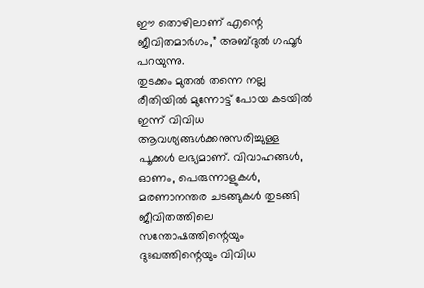ഈ തൊഴിലാണ് എന്റെ ജീവിതമാർഗം,” അബ്ദുൽ ഗഫൂർ പറയുന്നു.
തുടക്കം മുതൽ തന്നെ നല്ല രീതിയിൽ മുന്നോട്ട് പോയ കടയിൽ ഇന്ന് വിവിധ ആവശ്യങ്ങൾക്കനുസരിച്ചുള്ള പൂക്കൾ ലഭ്യമാണ്. വിവാഹങ്ങൾ, ഓണം, പെരുന്നാളുകൾ, മരണാനന്തര ചടങ്ങുകൾ തുടങ്ങി ജീവിതത്തിലെ സന്തോഷത്തിന്റെയും ദുഃഖത്തിന്റെയും വിവിധ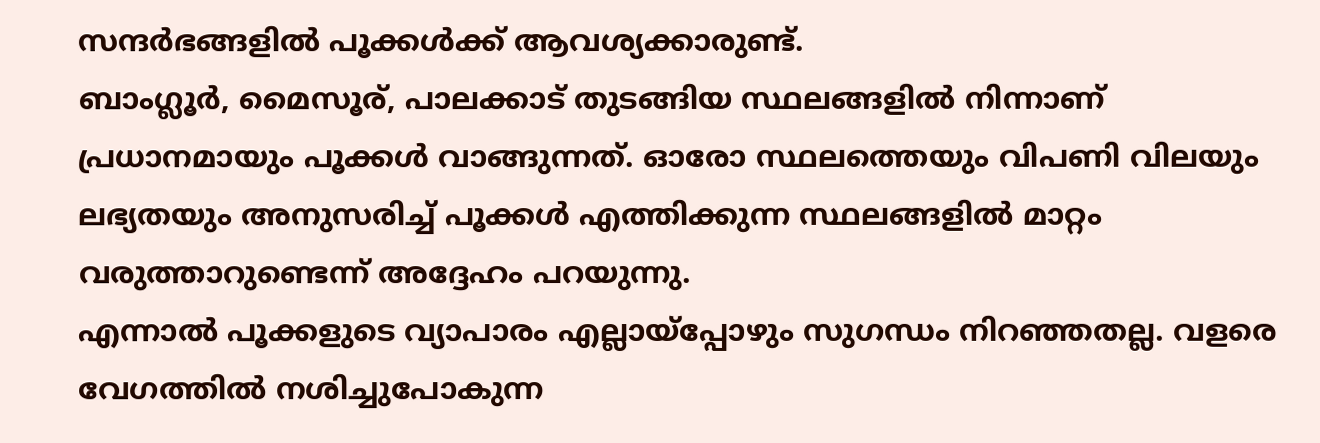സന്ദർഭങ്ങളിൽ പൂക്കൾക്ക് ആവശ്യക്കാരുണ്ട്.
ബാംഗ്ലൂർ, മൈസൂര്, പാലക്കാട് തുടങ്ങിയ സ്ഥലങ്ങളിൽ നിന്നാണ് പ്രധാനമായും പൂക്കൾ വാങ്ങുന്നത്. ഓരോ സ്ഥലത്തെയും വിപണി വിലയും ലഭ്യതയും അനുസരിച്ച് പൂക്കൾ എത്തിക്കുന്ന സ്ഥലങ്ങളിൽ മാറ്റം വരുത്താറുണ്ടെന്ന് അദ്ദേഹം പറയുന്നു.
എന്നാൽ പൂക്കളുടെ വ്യാപാരം എല്ലായ്പ്പോഴും സുഗന്ധം നിറഞ്ഞതല്ല. വളരെ വേഗത്തിൽ നശിച്ചുപോകുന്ന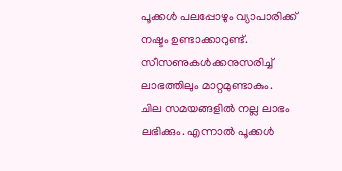പൂക്കൾ പലപ്പോഴും വ്യാപാരിക്ക് നഷ്ടം ഉണ്ടാക്കാറുണ്ട്. സീസണുകൾക്കനുസരിച്ച് ലാഭത്തിലും മാറ്റമുണ്ടാകും.
ചില സമയങ്ങളിൽ നല്ല ലാഭം ലഭിക്കും. എന്നാൽ പൂക്കൾ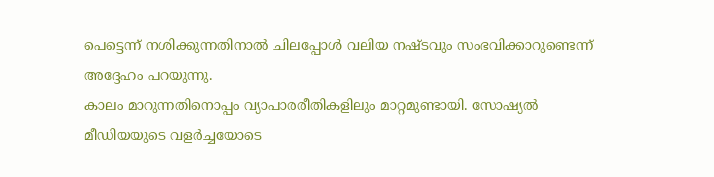പെട്ടെന്ന് നശിക്കുന്നതിനാൽ ചിലപ്പോൾ വലിയ നഷ്ടവും സംഭവിക്കാറുണ്ടെന്ന് അദ്ദേഹം പറയുന്നു.
കാലം മാറുന്നതിനൊപ്പം വ്യാപാരരീതികളിലും മാറ്റമുണ്ടായി. സോഷ്യൽ മീഡിയയുടെ വളർച്ചയോടെ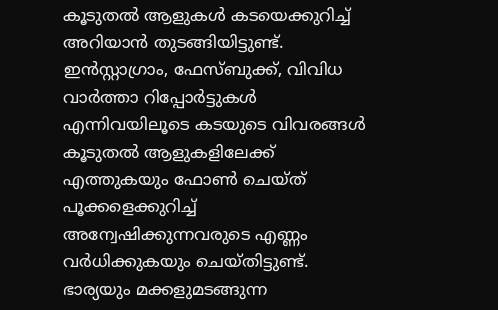കൂടുതൽ ആളുകൾ കടയെക്കുറിച്ച് അറിയാൻ തുടങ്ങിയിട്ടുണ്ട്. ഇൻസ്റ്റാഗ്രാം, ഫേസ്ബുക്ക്, വിവിധ വാർത്താ റിപ്പോർട്ടുകൾ എന്നിവയിലൂടെ കടയുടെ വിവരങ്ങൾ കൂടുതൽ ആളുകളിലേക്ക് എത്തുകയും ഫോൺ ചെയ്ത് പൂക്കളെക്കുറിച്ച് അന്വേഷിക്കുന്നവരുടെ എണ്ണം വർധിക്കുകയും ചെയ്തിട്ടുണ്ട്.
ഭാര്യയും മക്കളുമടങ്ങുന്ന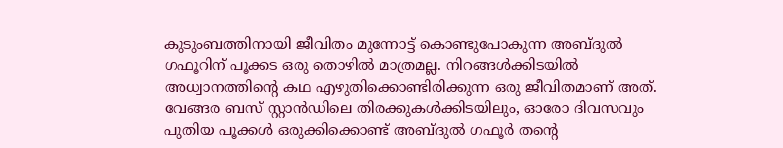കുടുംബത്തിനായി ജീവിതം മുന്നോട്ട് കൊണ്ടുപോകുന്ന അബ്ദുൽ ഗഫൂറിന് പൂക്കട ഒരു തൊഴിൽ മാത്രമല്ല. നിറങ്ങൾക്കിടയിൽ അധ്വാനത്തിന്റെ കഥ എഴുതിക്കൊണ്ടിരിക്കുന്ന ഒരു ജീവിതമാണ് അത്.
വേങ്ങര ബസ് സ്റ്റാൻഡിലെ തിരക്കുകൾക്കിടയിലും, ഓരോ ദിവസവും പുതിയ പൂക്കൾ ഒരുക്കിക്കൊണ്ട് അബ്ദുൽ ഗഫൂർ തന്റെ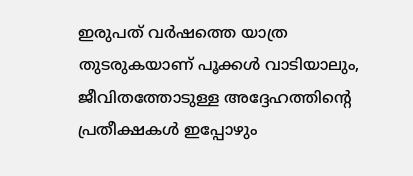ഇരുപത് വർഷത്തെ യാത്ര തുടരുകയാണ് പൂക്കൾ വാടിയാലും, ജീവിതത്തോടുള്ള അദ്ദേഹത്തിന്റെ പ്രതീക്ഷകൾ ഇപ്പോഴും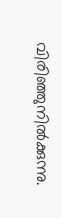വിരിഞ്ഞുനിൽക്കുന്നു.